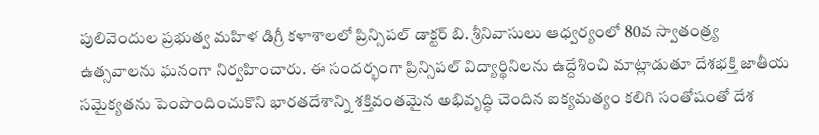పులివెందుల ప్రభుత్వ మహిళ డిగ్రీ కళాశాలలో ప్రిన్సిపల్ డాక్టర్ బి. శ్రీనివాసులు ఆధ్వర్యంలో 80వ స్వాతంత్ర్య ఉత్సవాలను ఘనంగా నిర్వహించారు. ఈ సందర్భంగా ప్రిన్సిపల్ విద్యార్థినిలను ఉద్దేశించి మాట్లాడుతూ దేశభక్తి జాతీయ సమైక్యతను పెంపొందించుకొని భారతదేశాన్ని శక్తివంతమైన అభివృద్ధి చెందిన ఐక్యమత్యం కలిగి సంతోషంతో దేశ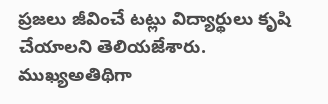ప్రజలు జీవించే టట్లు విద్యార్థులు కృషి చేయాలని తెలియజేశారు. ముఖ్యఅతిథిగా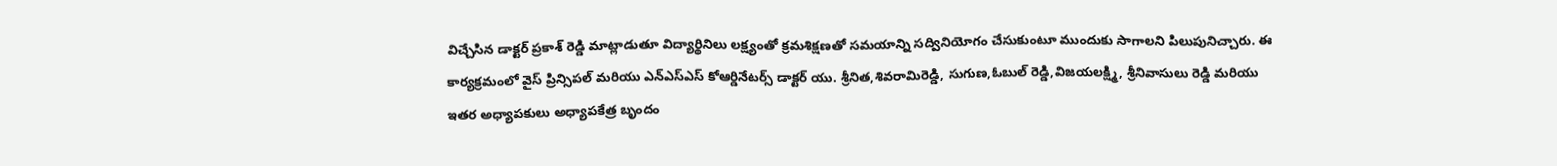విచ్చేసిన డాక్టర్ ప్రకాశ్ రెడ్డి మాట్లాడుతూ విద్యార్థినిలు లక్ష్యంతో క్రమశిక్షణతో సమయాన్ని సద్వినియోగం చేసుకుంటూ ముందుకు సాగాలని పిలుపునిచ్చారు. ఈ కార్యక్రమంలో వైస్ ప్రిన్సిపల్ మరియు ఎన్ఎస్ఎస్ కోఆర్డినేటర్స్ డాక్టర్ యు. శ్రీనిత,శివరామిరెడ్డి, సుగుణ,ఓబుల్ రెడ్డి,విజయలక్ష్మి, శ్రీనివాసులు రెడ్డి మరియు ఇతర అధ్యాపకులు అధ్యాపకేత్ర బృందం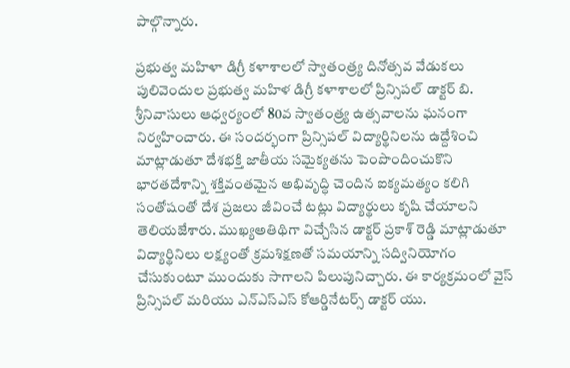పాల్గొన్నారు.

ప్రభుత్వ మహిళా డిగ్రీ కళాశాలలో స్వాతంత్ర్య దినోత్సవ వేడుకలు
పులివెందుల ప్రభుత్వ మహిళ డిగ్రీ కళాశాలలో ప్రిన్సిపల్ డాక్టర్ బి. శ్రీనివాసులు ఆధ్వర్యంలో 80వ స్వాతంత్ర్య ఉత్సవాలను ఘనంగా నిర్వహించారు. ఈ సందర్భంగా ప్రిన్సిపల్ విద్యార్థినిలను ఉద్దేశించి మాట్లాడుతూ దేశభక్తి జాతీయ సమైక్యతను పెంపొందించుకొని భారతదేశాన్ని శక్తివంతమైన అభివృద్ధి చెందిన ఐక్యమత్యం కలిగి సంతోషంతో దేశ ప్రజలు జీవించే టట్లు విద్యార్థులు కృషి చేయాలని తెలియజేశారు. ముఖ్యఅతిథిగా విచ్చేసిన డాక్టర్ ప్రకాశ్ రెడ్డి మాట్లాడుతూ విద్యార్థినిలు లక్ష్యంతో క్రమశిక్షణతో సమయాన్ని సద్వినియోగం చేసుకుంటూ ముందుకు సాగాలని పిలుపునిచ్చారు. ఈ కార్యక్రమంలో వైస్ ప్రిన్సిపల్ మరియు ఎన్ఎస్ఎస్ కోఆర్డినేటర్స్ డాక్టర్ యు.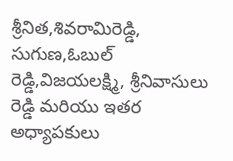శ్రీనిత,శివరామిరెడ్డి, సుగుణ,ఓబుల్ రెడ్డి,విజయలక్ష్మి, శ్రీనివాసులు రెడ్డి మరియు ఇతర అధ్యాపకులు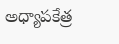అధ్యాపకేత్ర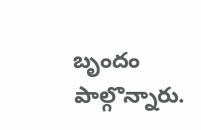బృందం పాల్గొన్నారు.